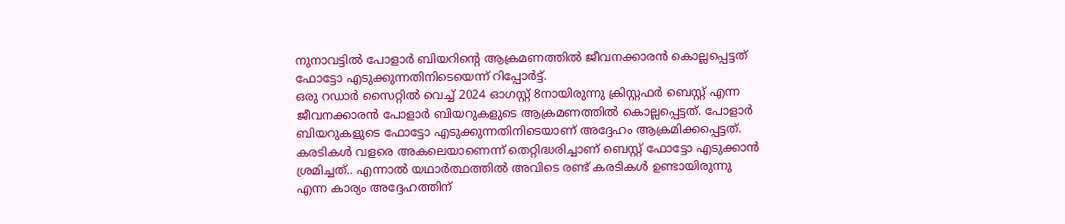നുനാവട്ടിൽ പോളാർ ബിയറിൻ്റെ ആക്രമണത്തിൽ ജീവനക്കാരൻ കൊല്ലപ്പെട്ടത് ഫോട്ടോ എടുക്കുന്നതിനിടെയെന്ന് റിപ്പോർട്ട്.
ഒരു റഡാർ സൈറ്റിൽ വെച്ച് 2024 ഓഗസ്റ്റ് 8നായിരുന്നു ക്രിസ്റ്റഫർ ബെസ്റ്റ് എന്ന ജീവനക്കാരൻ പോളാർ ബിയറുകളുടെ ആക്രമണത്തിൽ കൊല്ലപ്പെട്ടത്. പോളാർ ബിയറുകളുടെ ഫോട്ടോ എടുക്കുന്നതിനിടെയാണ് അദ്ദേഹം ആക്രമിക്കപ്പെട്ടത്. കരടികൾ വളരെ അകലെയാണെന്ന് തെറ്റിദ്ധരിച്ചാണ് ബെസ്റ്റ് ഫോട്ടോ എടുക്കാൻ ശ്രമിച്ചത്.. എന്നാൽ യഥാർത്ഥത്തിൽ അവിടെ രണ്ട് കരടികൾ ഉണ്ടായിരുന്നു എന്ന കാര്യം അദ്ദേഹത്തിന്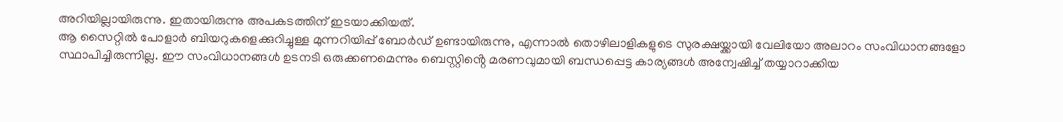അറിയില്ലായിരുന്നു. ഇതായിരുന്നു അപകടത്തിന് ഇടയാക്കിയത്.
ആ സൈറ്റിൽ പോളാർ ബിയറുകളെക്കുറിച്ചുള്ള മുന്നറിയിപ്പ് ബോർഡ് ഉണ്ടായിരുന്നു, എന്നാൽ തൊഴിലാളികളുടെ സുരക്ഷയ്ക്കായി വേലിയോ അലാറം സംവിധാനങ്ങളോ സ്ഥാപിച്ചിരുന്നില്ല. ഈ സംവിധാനങ്ങൾ ഉടനടി ഒരുക്കണമെന്നും ബെസ്റ്റിൻ്റെ മരണവുമായി ബന്ധപ്പെട്ട കാര്യങ്ങൾ അന്വേഷിച്ച് തയ്യാറാക്കിയ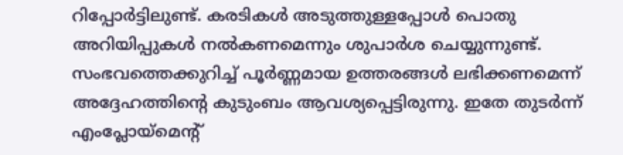റിപ്പോർട്ടിലുണ്ട്. കരടികൾ അടുത്തുള്ളപ്പോൾ പൊതു അറിയിപ്പുകൾ നൽകണമെന്നും ശുപാർശ ചെയ്യുന്നുണ്ട്. സംഭവത്തെക്കുറിച്ച് പൂർണ്ണമായ ഉത്തരങ്ങൾ ലഭിക്കണമെന്ന് അദ്ദേഹത്തിൻ്റെ കുടുംബം ആവശ്യപ്പെട്ടിരുന്നു. ഇതേ തുടർന്ന് എംപ്ലോയ്മെൻ്റ്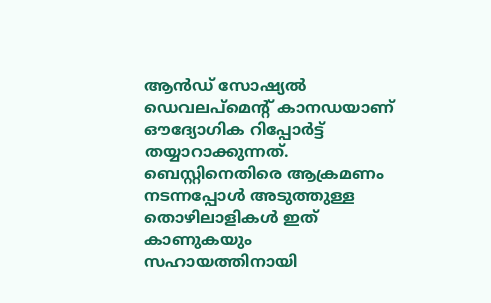ആൻഡ് സോഷ്യൽ ഡെവലപ്മെൻ്റ് കാനഡയാണ് ഔദ്യോഗിക റിപ്പോർട്ട് തയ്യാറാക്കുന്നത്. ബെസ്റ്റിനെതിരെ ആക്രമണം നടന്നപ്പോൾ അടുത്തുള്ള തൊഴിലാളികൾ ഇത് കാണുകയും സഹായത്തിനായി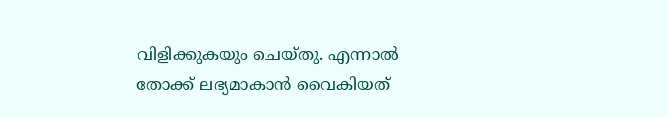വിളിക്കുകയും ചെയ്തു. എന്നാൽ തോക്ക് ലഭ്യമാകാൻ വൈകിയത്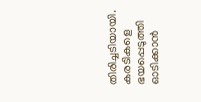തിരിച്ചടിയായി. കരടികളെ ഭയപ്പെടുത്തി ഓടിക്കാൻ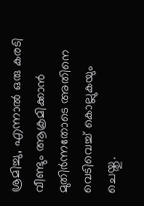ശ്രമിച്ചു, എന്നാൽ ഒരു കരടി വീണ്ടും ആക്രമിക്കാൻ മുതിർന്നതോടെ അതിനെ വെടിവെച്ച് കൊല്ലുകയും ചെയ്തു.